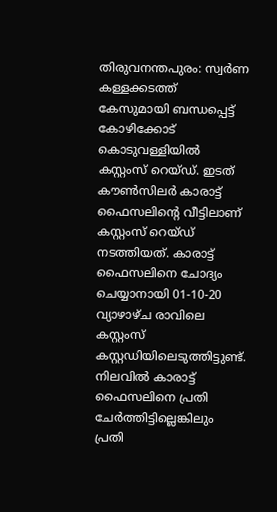തിരുവനന്തപുരം: സ്വർണ കള്ളക്കടത്ത് കേസുമായി ബന്ധപ്പെട്ട് കോഴിക്കോട് കൊടുവള്ളിയിൽ കസ്റ്റംസ് റെയ്ഡ്. ഇടത് കൗൺസിലർ കാരാട്ട് ഫൈസലിന്റെ വീട്ടിലാണ് കസ്റ്റംസ് റെയ്ഡ് നടത്തിയത്. കാരാട്ട് ഫൈസലിനെ ചോദ്യം ചെയ്യാനായി 01-10-20 വ്യാഴാഴ്ച രാവിലെ കസ്റ്റംസ് കസ്റ്റഡിയിലെടുത്തിട്ടുണ്ട്. നിലവിൽ കാരാട്ട് ഫൈസലിനെ പ്രതി ചേർത്തിട്ടില്ലെങ്കിലും പ്രതി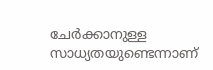ചേർക്കാനുള്ള സാധ്യതയുണ്ടെന്നാണ്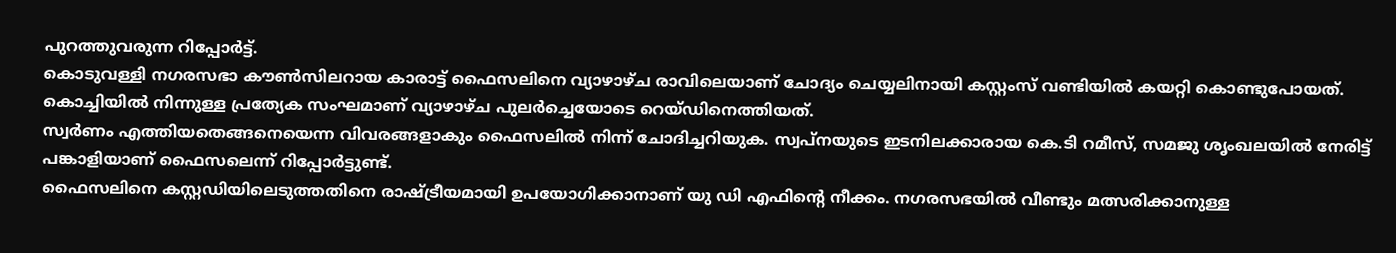പുറത്തുവരുന്ന റിപ്പോർട്ട്.
കൊടുവള്ളി നഗരസഭാ കൗൺസിലറായ കാരാട്ട് ഫൈസലിനെ വ്യാഴാഴ്ച രാവിലെയാണ് ചോദ്യം ചെയ്യലിനായി കസ്റ്റംസ് വണ്ടിയിൽ കയറ്റി കൊണ്ടുപോയത്. കൊച്ചിയിൽ നിന്നുള്ള പ്രത്യേക സംഘമാണ് വ്യാഴാഴ്ച പുലർച്ചെയോടെ റെയ്ഡിനെത്തിയത്.
സ്വർണം എത്തിയതെങ്ങനെയെന്ന വിവരങ്ങളാകും ഫൈസലിൽ നിന്ന് ചോദിച്ചറിയുക. സ്വപ്നയുടെ ഇടനിലക്കാരായ കെ.ടി റമീസ്, സമജു ശൃംഖലയിൽ നേരിട്ട് പങ്കാളിയാണ് ഫൈസലെന്ന് റിപ്പോർട്ടുണ്ട്.
ഫൈസലിനെ കസ്റ്റഡിയിലെടുത്തതിനെ രാഷ്ട്രീയമായി ഉപയോഗിക്കാനാണ് യു ഡി എഫിൻ്റെ നീക്കം. നഗരസഭയിൽ വീണ്ടും മത്സരിക്കാനുള്ള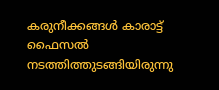കരുനീക്കങ്ങൾ കാരാട്ട് ഫൈസൽ നടത്തിത്തുടങ്ങിയിരുന്നു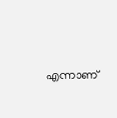എന്നാണ്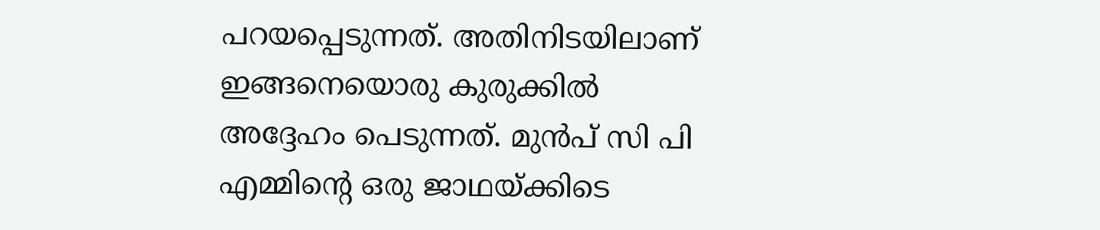പറയപ്പെടുന്നത്. അതിനിടയിലാണ് ഇങ്ങനെയൊരു കുരുക്കിൽ അദ്ദേഹം പെടുന്നത്. മുൻപ് സി പി എമ്മിൻ്റെ ഒരു ജാഥയ്ക്കിടെ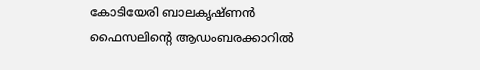കോടിയേരി ബാലകൃഷ്ണൻ ഫൈസലിൻ്റെ ആഡംബരക്കാറിൽ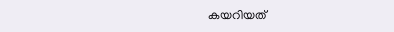കയറിയത്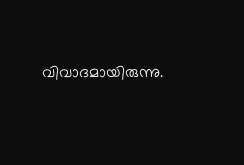വിവാദമായിരുന്നു.